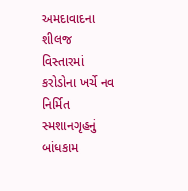અમદાવાદના શીલજ વિસ્તારમાં કરોડોના ખર્ચે નવ નિર્મિત સ્મશાનગૃહનું બાંધકામ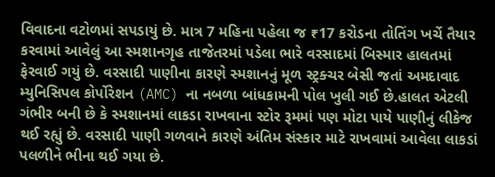વિવાદના વટોળમાં સપડાયું છે. માત્ર 7 મહિના પહેલા જ ₹17 કરોડના તોતિંગ ખર્ચે તૈયાર કરવામાં આવેલું આ સ્મશાનગૃહ તાજેતરમાં પડેલા ભારે વરસાદમાં બિસ્માર હાલતમાં ફેરવાઈ ગયું છે. વરસાદી પાણીના કારણે સ્મશાનનું મૂળ સ્ટ્રક્ચર બેસી જતાં અમદાવાદ મ્યુનિસિપલ કોર્પોરેશન (AMC) ના નબળા બાંધકામની પોલ ખુલી ગઈ છે.હાલત એટલી ગંભીર બની છે કે સ્મશાનમાં લાકડા રાખવાના સ્ટોર રૂમમાં પણ મોટા પાયે પાણીનું લીકેજ થઈ રહ્યું છે. વરસાદી પાણી ગળવાને કારણે અંતિમ સંસ્કાર માટે રાખવામાં આવેલા લાકડાં પલળીને ભીના થઈ ગયા છે.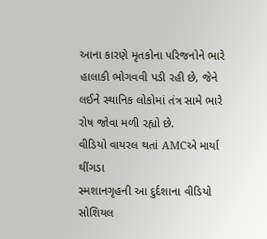આના કારણે મૃતકોના પરિજનોને ભારે હાલાકી ભોગવવી પડી રહી છે, જેને લઈને સ્થાનિક લોકોમાં તંત્ર સામે ભારે રોષ જોવા મળી રહ્યો છે.
વીડિયો વાયરલ થતાં AMCએ માર્યા થીંગડા
સ્મશાનગૃહની આ દુર્દશાના વીડિયો સોશિયલ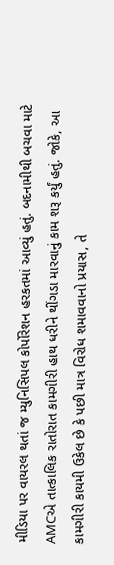મીડિયા પર વાયરલ થતાં જ મ્યુનિસિપલ કોર્પોરેશન હરકતમાં આવ્યું હતું. બદનામીથી બચવા માટે AMCએ તાત્કાલિક રાતોરાત કામગીરી હાથ ધરીને થીંગડા મારવાનું કામ શરૂ કર્યું હતું. જોકે, આ કામગીરી કાયમી ઉકેલ છે કે પછી માત્ર વિરોધ શમાવવાનો પ્રયાસ, તે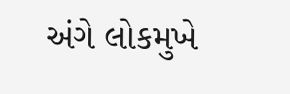અંગે લોકમુખે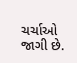ચર્ચાઓ જાગી છે.